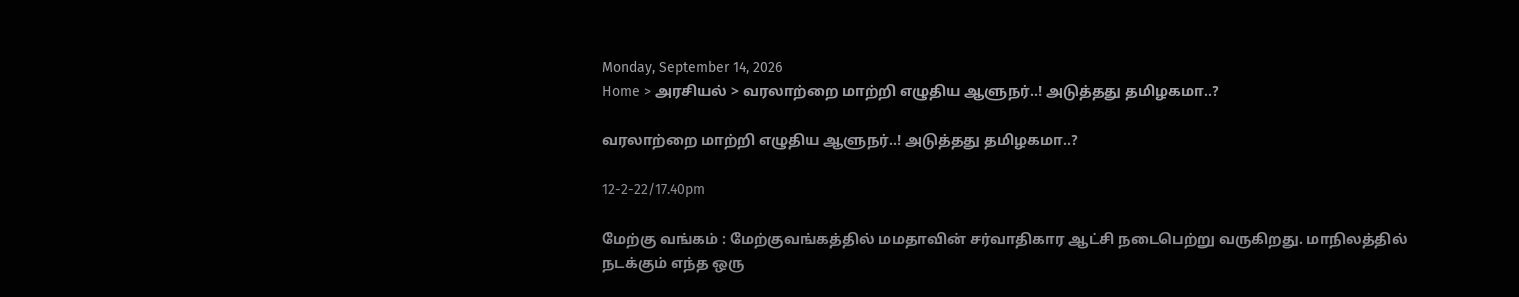Monday, September 14, 2026
Home > அரசியல் > வரலாற்றை மாற்றி எழுதிய ஆளுநர்..! அடுத்தது தமிழகமா..?

வரலாற்றை மாற்றி எழுதிய ஆளுநர்..! அடுத்தது தமிழகமா..?

12-2-22/17.40pm

மேற்கு வங்கம் : மேற்குவங்கத்தில் மமதாவின் சர்வாதிகார ஆட்சி நடைபெற்று வருகிறது. மாநிலத்தில் நடக்கும் எந்த ஒரு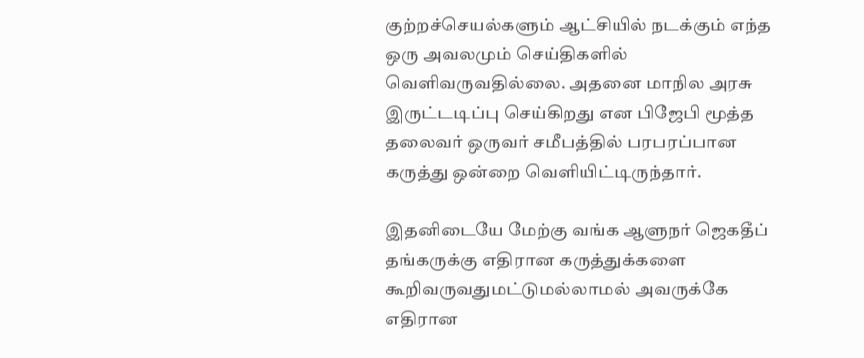குற்றச்செயல்களும் ஆட்சியில் நடக்கும் எந்த ஒரு அவலமும் செய்திகளில் வெளிவருவதில்லை. அதனை மாநில அரசு இருட்டடிப்பு செய்கிறது என பிஜேபி மூத்த தலைவர் ஒருவர் சமீபத்தில் பரபரப்பான கருத்து ஒன்றை வெளியிட்டிருந்தார்.

இதனிடையே மேற்கு வங்க ஆளுநர் ஜெகதீப் தங்கருக்கு எதிரான கருத்துக்களை கூறிவருவதுமட்டுமல்லாமல் அவருக்கே எதிரான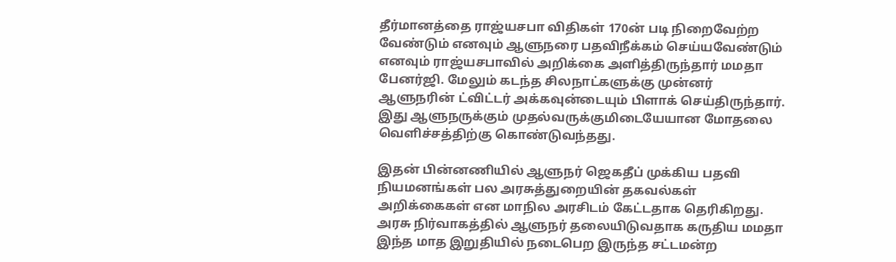தீர்மானத்தை ராஜ்யசபா விதிகள் 170ன் படி நிறைவேற்ற வேண்டும் எனவும் ஆளுநரை பதவிநீக்கம் செய்யவேண்டும் எனவும் ராஜ்யசபாவில் அறிக்கை அளித்திருந்தார் மமதா பேனர்ஜி. மேலும் கடந்த சிலநாட்களுக்கு முன்னர் ஆளுநரின் ட்விட்டர் அக்கவுன்டையும் பிளாக் செய்திருந்தார். இது ஆளுநருக்கும் முதல்வருக்குமிடையேயான மோதலை வெளிச்சத்திற்கு கொண்டுவந்தது.

இதன் பின்னணியில் ஆளுநர் ஜெகதீப் முக்கிய பதவி நியமனங்கள் பல அரசுத்துறையின் தகவல்கள் அறிக்கைகள் என மாநில அரசிடம் கேட்டதாக தெரிகிறது. அரசு நிர்வாகத்தில் ஆளுநர் தலையிடுவதாக கருதிய மமதா இந்த மாத இறுதியில் நடைபெற இருந்த சட்டமன்ற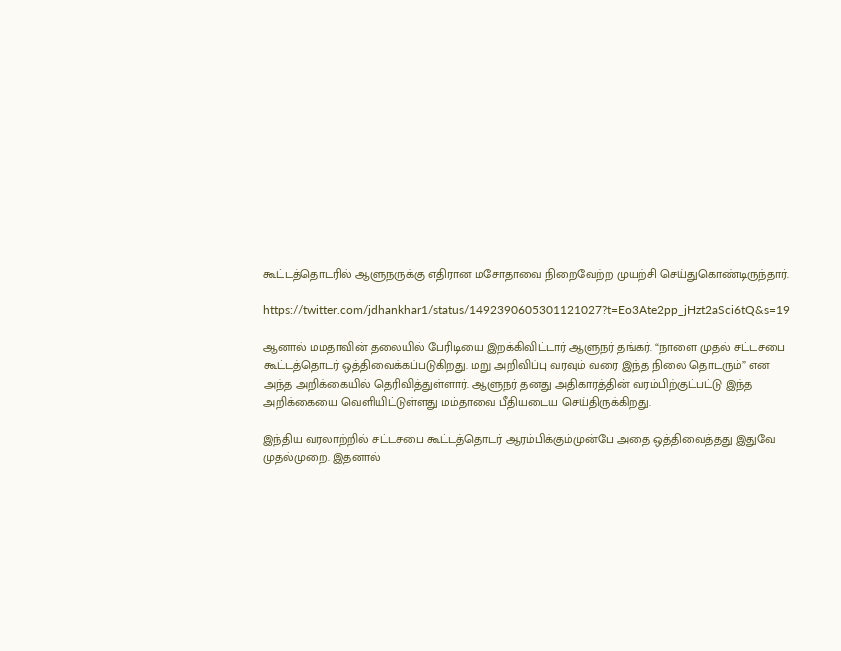கூட்டத்தொடரில் ஆளுநருக்கு எதிரான மசோதாவை நிறைவேற்ற முயற்சி செய்துகொண்டிருந்தார்.

https://twitter.com/jdhankhar1/status/1492390605301121027?t=Eo3Ate2pp_jHzt2aSci6tQ&s=19

ஆனால் மமதாவின் தலையில் பேரிடியை இறக்கிவிட்டார் ஆளுநர் தங்கர். “நாளை முதல் சட்டசபை கூட்டத்தொடர் ஒத்திவைக்கப்படுகிறது. மறு அறிவிப்பு வரவும் வரை இந்த நிலை தொடரும்” என அந்த அறிக்கையில் தெரிவித்துள்ளார். ஆளுநர் தனது அதிகாரத்தின் வரம்பிற்குட்பட்டு இந்த அறிக்கையை வெளியிட்டுள்ளது மம்தாவை பீதியடைய செய்திருக்கிறது.

இந்திய வரலாற்றில் சட்டசபை கூட்டத்தொடர் ஆரம்பிக்கும்முன்பே அதை ஒத்திவைத்தது இதுவே முதல்முறை. இதனால்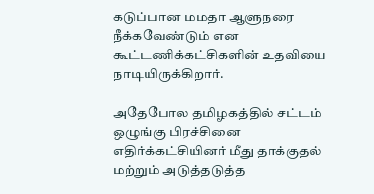கடுப்பான மமதா ஆளுநரை நீக்கவேண்டும் என கூட்டணிக்கட்சிகளின் உதவியை நாடியிருக்கிறார்.

அதேபோல தமிழகத்தில் சட்டம் ஒழுங்கு பிரச்சினை எதிர்க்கட்சியினர் மீது தாக்குதல் மற்றும் அடுத்தடுத்த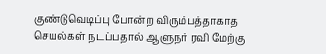குண்டுவெடிப்பு போன்ற விரும்பத்தாகாத செயல்கள் நடப்பதால் ஆளுநர் ரவி மேற்கு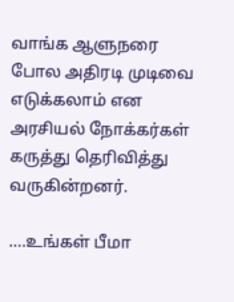வாங்க ஆளுநரை போல அதிரடி முடிவை எடுக்கலாம் என அரசியல் நோக்கர்கள் கருத்து தெரிவித்து வருகின்றனர்.

….உங்கள் பீமா